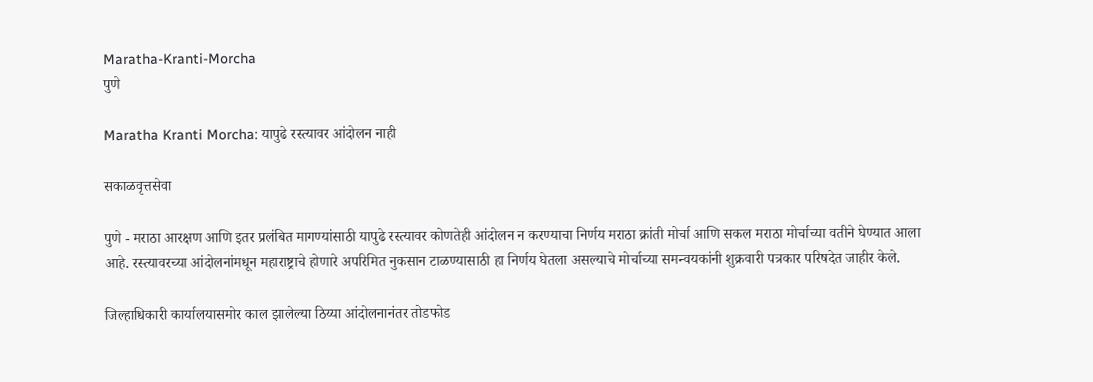Maratha-Kranti-Morcha
पुणे

Maratha Kranti Morcha: यापुढे रस्त्यावर आंदोलन नाही

सकाळवृत्तसेवा

पुणे - मराठा आरक्षण आणि इतर प्रलंबित मागण्यांसाठी यापुढे रस्त्यावर कोणतेही आंदोलन न करण्याचा निर्णय मराठा क्रांती मोर्चा आणि सकल मराठा मोर्चाच्या वतीने घेण्यात आला आहे. रस्त्यावरच्या आंदोलनांमधून महाराष्ट्राचे होणारे अपरिमित नुकसान टाळण्यासाठी हा निर्णय घेतला असल्याचे मोर्चाच्या समन्वयकांनी शुक्रवारी पत्रकार परिषदेत जाहीर केले.

जिल्हाधिकारी कार्यालयासमोर काल झालेल्या ठिय्या आंदोलनानंतर तोडफोड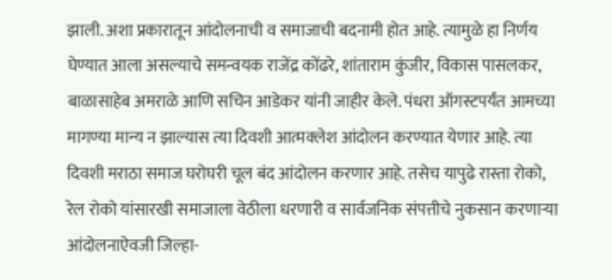झाली. अशा प्रकारातून आंदोलनाची व समाजाची बदनामी होत आहे. त्यामुळे हा निर्णय घेण्यात आला असल्याचे समन्वयक राजेंद्र कोंढरे, शांताराम कुंजीर, विकास पासलकर, बाळासाहेब अमराळे आणि सचिन आडेकर यांनी जाहीर केले. पंधरा ऑगस्टपर्यंत आमच्या मागण्या मान्य न झाल्यास त्या दिवशी आत्मक्‍लेश आंदोलन करण्यात येणार आहे. त्या दिवशी मराठा समाज घरोघरी चूल बंद आंदोलन करणार आहे. तसेच यापुढे रास्ता रोको, रेल रोको यांसारखी समाजाला वेठीला धरणारी व सार्वजनिक संपत्तीचे नुकसान करणाऱ्या आंदोलनाऐवजी जिल्हा-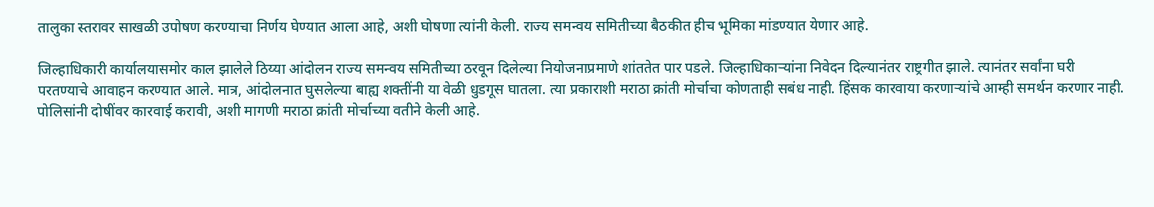तालुका स्तरावर साखळी उपोषण करण्याचा निर्णय घेण्यात आला आहे, अशी घोषणा त्यांनी केली. राज्य समन्वय समितीच्या बैठकीत हीच भूमिका मांडण्यात येणार आहे.

जिल्हाधिकारी कार्यालयासमोर काल झालेले ठिय्या आंदोलन राज्य समन्वय समितीच्या ठरवून दिलेल्या नियोजनाप्रमाणे शांततेत पार पडले. जिल्हाधिकाऱ्यांना निवेदन दिल्यानंतर राष्ट्रगीत झाले. त्यानंतर सर्वांना घरी परतण्याचे आवाहन करण्यात आले. मात्र, आंदोलनात घुसलेल्या बाह्य शक्तींनी या वेळी धुडगूस घातला. त्या प्रकाराशी मराठा क्रांती मोर्चाचा कोणताही सबंध नाही. हिंसक कारवाया करणाऱ्यांचे आम्ही समर्थन करणार नाही. पोलिसांनी दोषींवर कारवाई करावी, अशी मागणी मराठा क्रांती मोर्चाच्या वतीने केली आहे.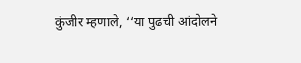कुंजीर म्हणाले, ‘‘या पुढची आंदोलने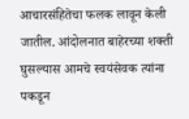आचारसंहितेचा फलक लावून केली जातील. आंदोलनात बाहेरच्या शक्ती घुसल्यास आमचे स्वयंसेवक त्यांना पकडून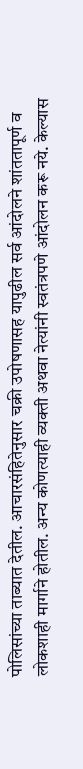पोलिसांच्या ताब्यात देतील. आचारसंहितेनुसार चक्री उपोषणासह यापुढील सर्व आंदोलने शांततापूर्ण व लोकशाही मार्गाने होतील. अन्य कोणत्याही व्यक्ती अथवा नेत्यांनी स्वतंत्रपणे आंदोलन करू नये. केल्यास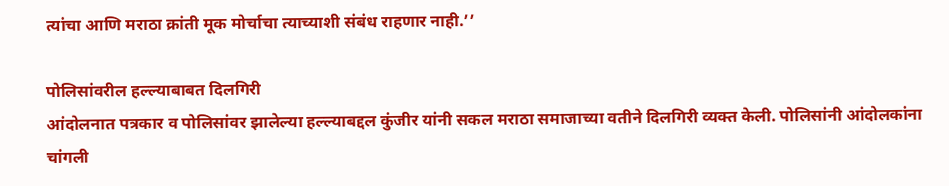त्यांचा आणि मराठा क्रांती मूक मोर्चाचा त्याच्याशी संबंध राहणार नाही.’’

पोलिसांवरील हल्ल्याबाबत दिलगिरी
आंदोलनात पत्रकार व पोलिसांवर झालेल्या हल्ल्याबद्दल कुंजीर यांनी सकल मराठा समाजाच्या वतीने दिलगिरी व्यक्त केली. पोलिसांनी आंदोलकांना चांगली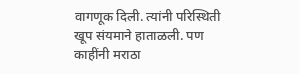वागणूक दिली. त्यांनी परिस्थिती खूप संयमाने हाताळली. पण काहींनी मराठा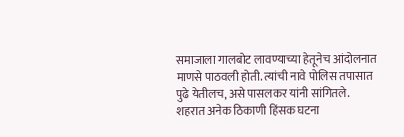समाजाला गालबोट लावण्याच्या हेतूनेच आंदोलनात माणसे पाठवली होती. त्यांची नावे पोलिस तपासात पुढे येतीलच, असे पासलकर यांनी सांगितले. शहरात अनेक ठिकाणी हिंसक घटना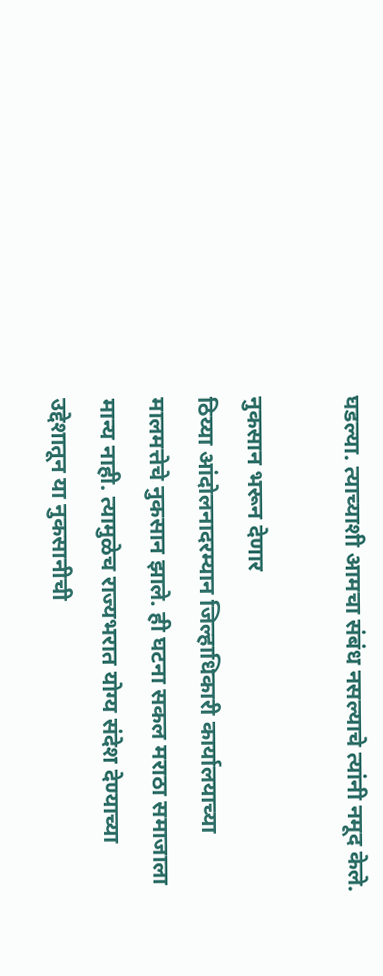घडल्या. त्याच्याशी आमचा संबंध नसल्याचे त्यांनी नमूद केले.

नुकसान भरून देणार
ठिय्या आंदोलनादरम्यान जिल्हाधिकारी कार्यालयाच्या मालमत्तेचे नुकसान झाले. ही घटना सकल मराठा समाजाला मान्य नाही. त्यामुळेच राज्यभरात योग्य संदेश देण्याच्या उद्देशातून या नुकसानीची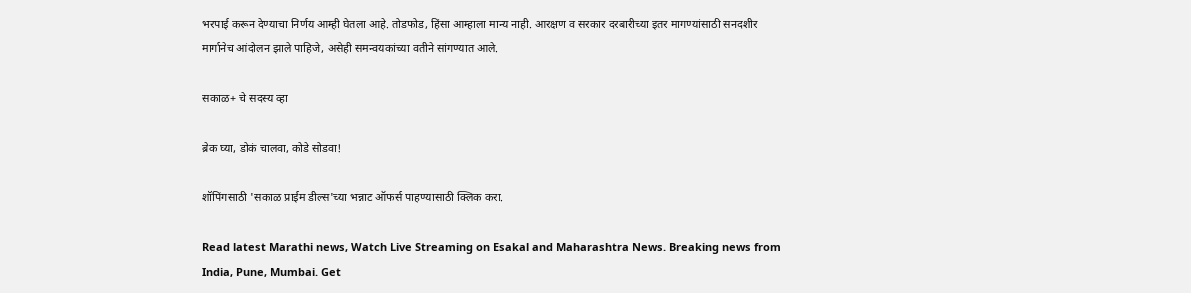भरपाई करून देण्याचा निर्णय आम्ही घेतला आहे. तोडफोड, हिंसा आम्हाला मान्य नाही. आरक्षण व सरकार दरबारीच्या इतर मागण्यांसाठी सनदशीर मार्गानेच आंदोलन झाले पाहिजे, असेही समन्वयकांच्या वतीने सांगण्यात आले.

सकाळ+ चे सदस्य व्हा

ब्रेक घ्या, डोकं चालवा, कोडे सोडवा!

शॉपिंगसाठी 'सकाळ प्राईम डील्स'च्या भन्नाट ऑफर्स पाहण्यासाठी क्लिक करा.

Read latest Marathi news, Watch Live Streaming on Esakal and Maharashtra News. Breaking news from India, Pune, Mumbai. Get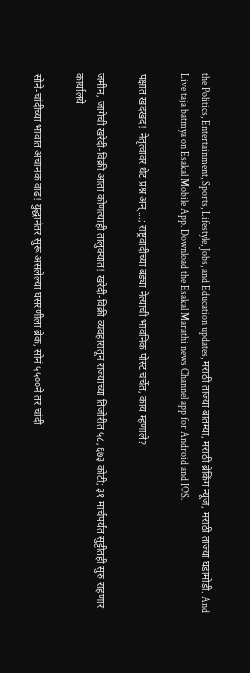the Politics, Entertainment, Sports, Lifestyle, Jobs, and Education updates, मराठी ताज्या बातम्या, मराठी ब्रेकिंग न्यूज, मराठी ताज्या घडामोडी. And Live taja batmya on Esakal Mobile App. Download the Esakal Marathi news Channel app for Android and IOS.

पक्षात खदखद! नेतृत्वावर थेट प्रश्न अन्...; राष्ट्रवादीच्या बड्या नेत्याची भावनिक पोस्ट चर्चेत, काय म्हणाले?

जमीन, जागेची खरेदी-विक्री आता कोणत्याही तालुक्यात! खरेदी-विक्री व्यवहारातून राज्याच्या तिजोरीत ५८,६७३ कोटी; ३१ मार्चपर्यंत सुट्टीतही सुरु राहणार कार्यालये

सोने-चांदीच्या भावात अचानक वाढ! युद्धानंतर सुरू असलेल्या घसरणीला ब्रेक, सोनं ५५००ने तर चांदी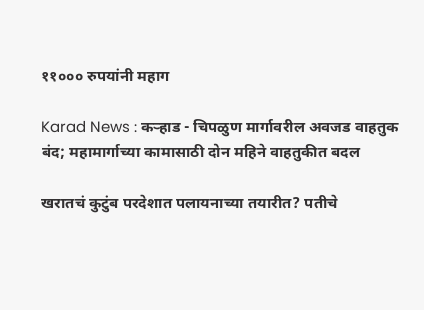११००० रुपयांनी महाग

Karad News : कऱ्हाड - चिपळुण मार्गावरील अवजड वाहतुक बंद; महामार्गाच्या कामासाठी दोन महिने वाहतुकीत बदल

खरातचं कुटुंब परदेशात पलायनाच्या तयारीत? पतीचे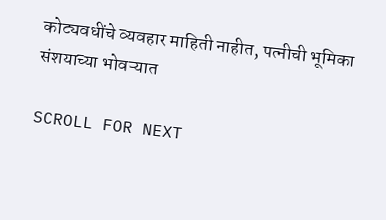कोट्यवधींचे व्यवहार माहिती नाहीत, पत्नीची भूमिका संशयाच्या भोवऱ्यात

SCROLL FOR NEXT